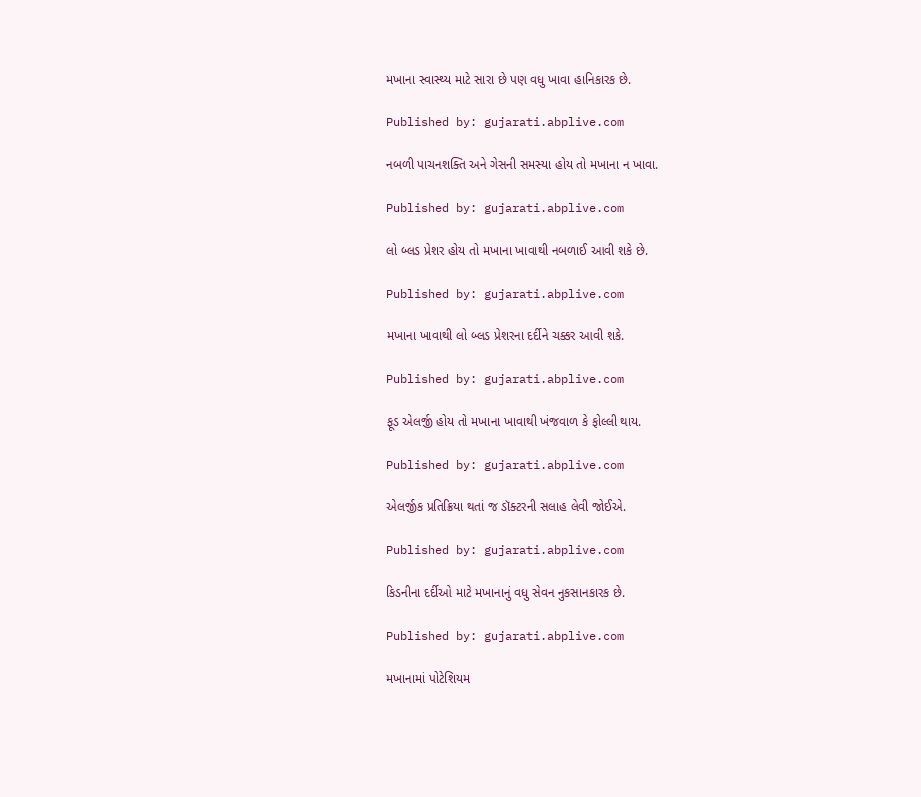મખાના સ્વાસ્થ્ય માટે સારા છે પણ વધુ ખાવા હાનિકારક છે.

Published by: gujarati.abplive.com

નબળી પાચનશક્તિ અને ગેસની સમસ્યા હોય તો મખાના ન ખાવા.

Published by: gujarati.abplive.com

લો બ્લડ પ્રેશર હોય તો મખાના ખાવાથી નબળાઈ આવી શકે છે.

Published by: gujarati.abplive.com

મખાના ખાવાથી લો બ્લડ પ્રેશરના દર્દીને ચક્કર આવી શકે.

Published by: gujarati.abplive.com

ફૂડ એલર્જી હોય તો મખાના ખાવાથી ખંજવાળ કે ફોલ્લી થાય.

Published by: gujarati.abplive.com

એલર્જીક પ્રતિક્રિયા થતાં જ ડૉક્ટરની સલાહ લેવી જોઈએ.

Published by: gujarati.abplive.com

કિડનીના દર્દીઓ માટે મખાનાનું વધુ સેવન નુકસાનકારક છે.

Published by: gujarati.abplive.com

મખાનામાં પોટેશિયમ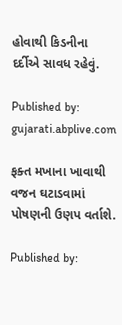હોવાથી કિડનીના દર્દીએ સાવધ રહેવું.

Published by: gujarati.abplive.com

ફક્ત મખાના ખાવાથી વજન ઘટાડવામાં પોષણની ઉણપ વર્તાશે.

Published by: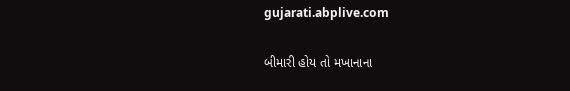gujarati.abplive.com

બીમારી હોય તો મખાનાના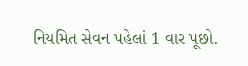નિયમિત સેવન પહેલાં 1 વાર પૂછો.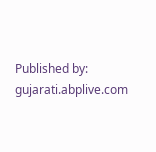Published by: gujarati.abplive.com